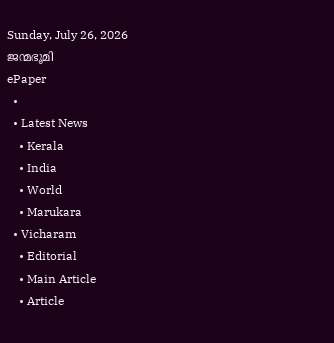Sunday, July 26, 2026
ജന്മഭൂമി
ePaper
  •
  • Latest News
    • Kerala
    • India
    • World
    • Marukara
  • Vicharam
    • Editorial
    • Main Article
    • Article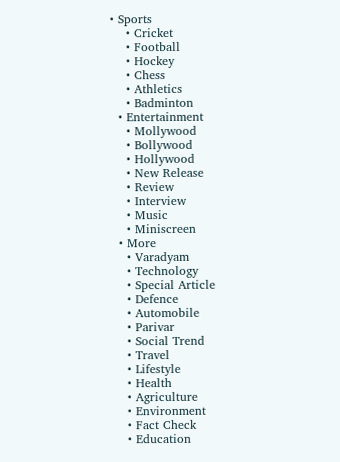• Sports
    • Cricket
    • Football
    • Hockey
    • Chess
    • Athletics
    • Badminton
  • Entertainment
    • Mollywood
    • Bollywood
    • Hollywood
    • New Release
    • Review
    • Interview
    • Music
    • Miniscreen
  • More
    • Varadyam
    • Technology
    • Special Article
    • Defence
    • Automobile
    • Parivar
    • Social Trend
    • Travel
    • Lifestyle
    • Health
    • Agriculture
    • Environment
    • Fact Check
    • Education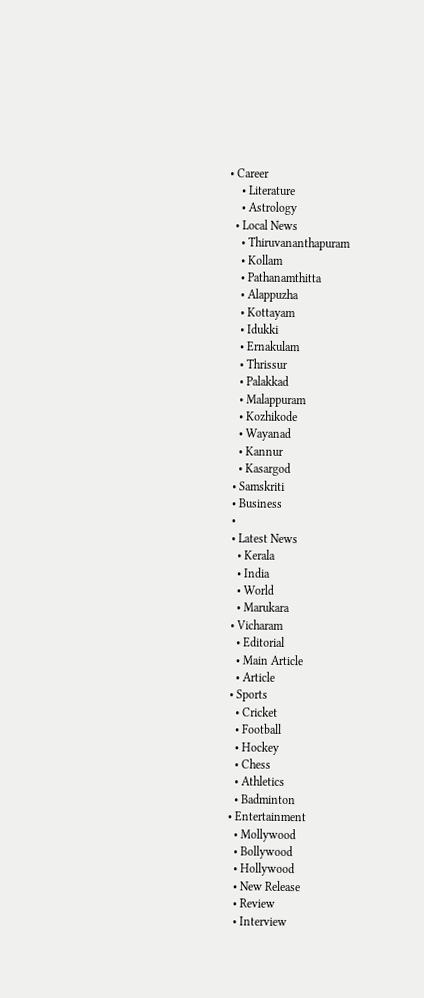• Career
    • Literature
    • Astrology
  • Local News
    • Thiruvananthapuram
    • Kollam
    • Pathanamthitta
    • Alappuzha
    • Kottayam
    • Idukki
    • Ernakulam
    • Thrissur
    • Palakkad
    • Malappuram
    • Kozhikode
    • Wayanad
    • Kannur
    • Kasargod
  • Samskriti
  • Business
  •
  • Latest News
    • Kerala
    • India
    • World
    • Marukara
  • Vicharam
    • Editorial
    • Main Article
    • Article
  • Sports
    • Cricket
    • Football
    • Hockey
    • Chess
    • Athletics
    • Badminton
  • Entertainment
    • Mollywood
    • Bollywood
    • Hollywood
    • New Release
    • Review
    • Interview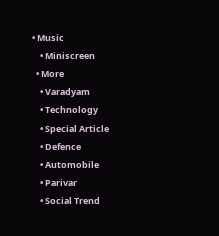• Music
    • Miniscreen
  • More
    • Varadyam
    • Technology
    • Special Article
    • Defence
    • Automobile
    • Parivar
    • Social Trend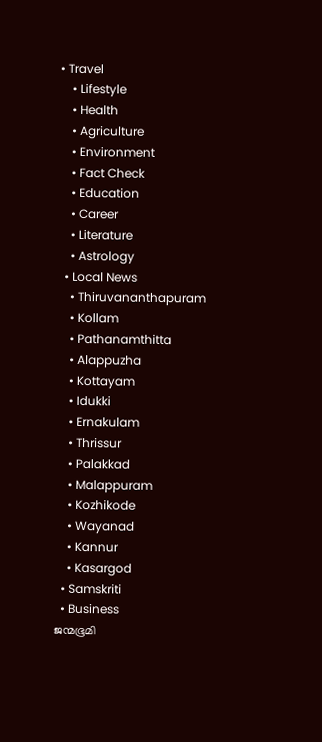• Travel
    • Lifestyle
    • Health
    • Agriculture
    • Environment
    • Fact Check
    • Education
    • Career
    • Literature
    • Astrology
  • Local News
    • Thiruvananthapuram
    • Kollam
    • Pathanamthitta
    • Alappuzha
    • Kottayam
    • Idukki
    • Ernakulam
    • Thrissur
    • Palakkad
    • Malappuram
    • Kozhikode
    • Wayanad
    • Kannur
    • Kasargod
  • Samskriti
  • Business
ജന്മഭൂമി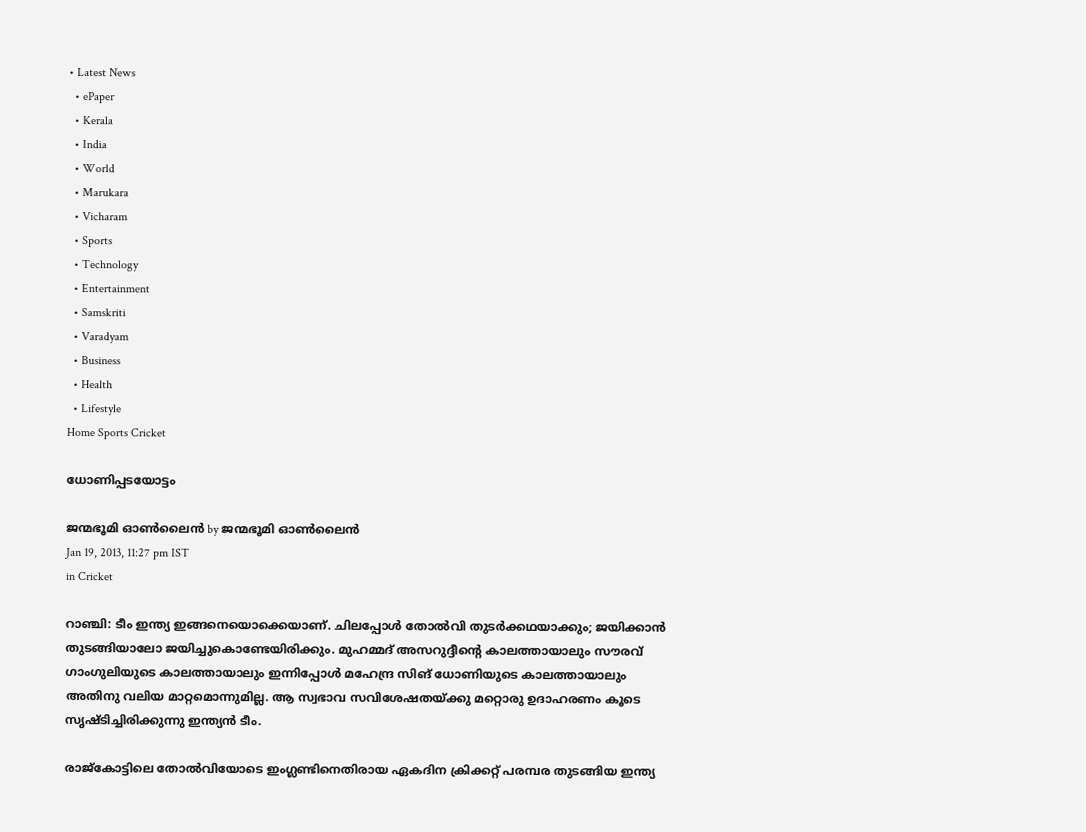• Latest News
  • ePaper
  • Kerala
  • India
  • World
  • Marukara
  • Vicharam
  • Sports
  • Technology
  • Entertainment
  • Samskriti
  • Varadyam
  • Business
  • Health
  • Lifestyle
Home Sports Cricket

ധോണിപ്പടയോട്ടം

ജന്മഭൂമി ഓണ്‍ലൈന്‍ by ജന്മഭൂമി ഓണ്‍ലൈന്‍
Jan 19, 2013, 11:27 pm IST
in Cricket

റാഞ്ചി: ടീം ഇന്ത്യ ഇങ്ങനെയൊക്കെയാണ്‌. ചിലപ്പോള്‍ തോല്‍വി തുടര്‍ക്കഥയാക്കും; ജയിക്കാന്‍ തുടങ്ങിയാലോ ജയിച്ചുകൊണ്ടേയിരിക്കും. മുഹമ്മദ്‌ അസറുദ്ദീന്റെ കാലത്തായാലും സൗരവ്‌ ഗാംഗുലിയുടെ കാലത്തായാലും ഇന്നിപ്പോള്‍ മഹേന്ദ്ര സിങ്‌ ധോണിയുടെ കാലത്തായാലും അതിനു വലിയ മാറ്റമൊന്നുമില്ല. ആ സ്വഭാവ സവിശേഷതയ്‌ക്കു മറ്റൊരു ഉദാഹരണം കൂടെ സൃഷ്ടിച്ചിരിക്കുന്നു ഇന്ത്യന്‍ ടീം.

രാജ്കോട്ടിലെ തോല്‍വിയോടെ ഇംഗ്ലണ്ടിനെതിരായ ഏകദിന ക്രിക്കറ്റ്‌ പരമ്പര തുടങ്ങിയ ഇന്ത്യ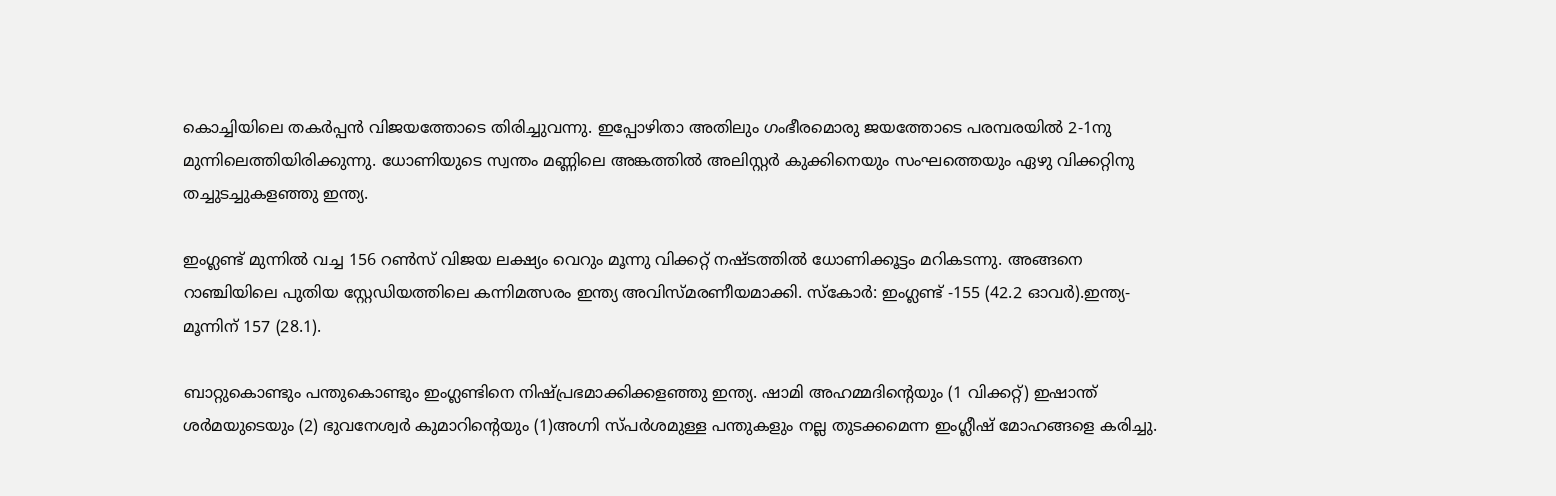കൊച്ചിയിലെ തകര്‍പ്പന്‍ വിജയത്തോടെ തിരിച്ചുവന്നു. ഇപ്പോഴിതാ അതിലും ഗംഭീരമൊരു ജയത്തോടെ പരമ്പരയില്‍ 2-1നു മുന്നിലെത്തിയിരിക്കുന്നു. ധോണിയുടെ സ്വന്തം മണ്ണിലെ അങ്കത്തില്‍ അലിസ്റ്റര്‍ കുക്കിനെയും സംഘത്തെയും ഏഴു വിക്കറ്റിനു തച്ചുടച്ചുകളഞ്ഞു ഇന്ത്യ.

ഇംഗ്ലണ്ട്‌ മുന്നില്‍ വച്ച 156 റണ്‍സ്‌ വിജയ ലക്ഷ്യം വെറും മൂന്നു വിക്കറ്റ്‌ നഷ്ടത്തില്‍ ധോണിക്കൂട്ടം മറികടന്നു. അങ്ങനെ റാഞ്ചിയിലെ പുതിയ സ്റ്റേഡിയത്തിലെ കന്നിമത്സരം ഇന്ത്യ അവിസ്മരണീയമാക്കി. സ്കോര്‍: ഇംഗ്ലണ്ട്‌ -155 (42.2 ഓവര്‍).ഇന്ത്യ- മൂന്നിന്‌ 157 (28.1).

ബാറ്റുകൊണ്ടും പന്തുകൊണ്ടും ഇംഗ്ലണ്ടിനെ നിഷ്പ്രഭമാക്കിക്കളഞ്ഞു ഇന്ത്യ. ഷാമി അഹമ്മദിന്റെയും (1 വിക്കറ്റ്‌) ഇഷാന്ത്‌ ശര്‍മയുടെയും (2) ഭുവനേശ്വര്‍ കുമാറിന്റെയും (1)അഗ്നി സ്പര്‍ശമുള്ള പന്തുകളും നല്ല തുടക്കമെന്ന ഇംഗ്ലീഷ്‌ മോഹങ്ങളെ കരിച്ചു.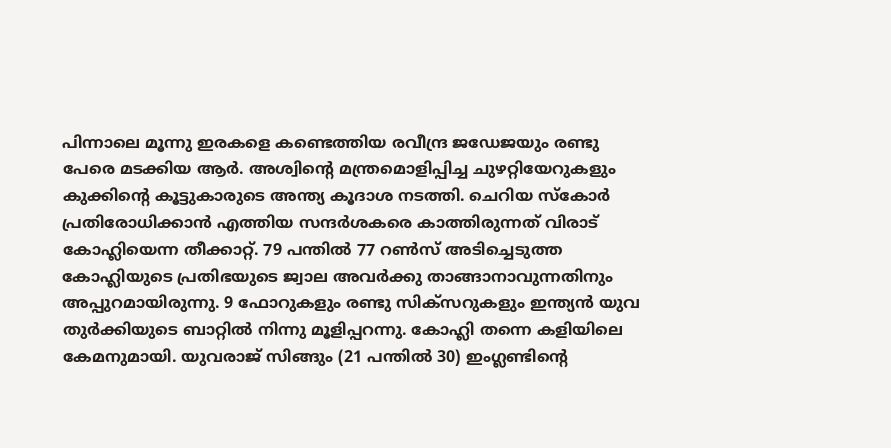പിന്നാലെ മൂന്നു ഇരകളെ കണ്ടെത്തിയ രവീന്ദ്ര ജഡേജയും രണ്ടു പേരെ മടക്കിയ ആര്‍. അശ്വിന്റെ മന്ത്രമൊളിപ്പിച്ച ചുഴറ്റിയേറുകളും കുക്കിന്റെ കൂട്ടുകാരുടെ അന്ത്യ കൂദാശ നടത്തി. ചെറിയ സ്കോര്‍ പ്രതിരോധിക്കാന്‍ എത്തിയ സന്ദര്‍ശകരെ കാത്തിരുന്നത്‌ വിരാട്‌ കോഹ്ലിയെന്ന തീക്കാറ്റ്‌. 79 പന്തില്‍ 77 റണ്‍സ്‌ അടിച്ചെടുത്ത കോഹ്ലിയുടെ പ്രതിഭയുടെ ജ്വാല അവര്‍ക്കു താങ്ങാനാവുന്നതിനും അപ്പുറമായിരുന്നു. 9 ഫോറുകളും രണ്ടു സിക്സറുകളും ഇന്ത്യന്‍ യുവ തുര്‍ക്കിയുടെ ബാറ്റില്‍ നിന്നു മൂളിപ്പറന്നു. കോഹ്ലി തന്നെ കളിയിലെ കേമനുമായി. യുവരാജ്‌ സിങ്ങും (21 പന്തില്‍ 30) ഇംഗ്ലണ്ടിന്റെ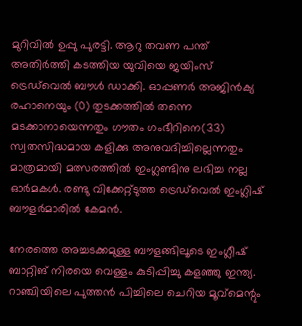മുറിവില്‍ ഉപ്പു പുരട്ടി. ആറു തവണ പന്ത്‌ അതിര്‍ത്തി കടത്തിയ യുവിയെ ജയിംസ്‌ ട്രെഡ്‌വെല്‍ ബൗള്‍ ഡാക്കി. ഓപ്പണര്‍ അജിന്‍ക്യ രഹാനെയും (0) തുടക്കത്തില്‍ തന്നെ മടക്കാനായെന്നതും ഗൗതം ഗംഭീറിനെ(33) സ്വതസിദ്ധമായ കളിക്കു അനുവദിച്ചില്ലെന്നതും മാത്രമായി മത്സരത്തില്‍ ഇംഗ്ലണ്ടിനു ലഭിച്ച നല്ല ഓര്‍മകള്‍. രണ്ടു വിക്കേറ്റ്ടുത്ത ട്രെഡ്‌വെല്‍ ഇംഗ്ലിഷ്‌ ബൗളര്‍മാരില്‍ കേമന്‍.

നേരത്തെ അച്ചടക്കമുള്ള ബൗളങ്ങിലൂടെ ഇംഗ്ലീഷ്‌ ബാറ്റിങ്‌ നിരയെ വെള്ളം കുടിപ്പിച്ചു കളഞ്ഞു ഇന്ത്യ. റാഞ്ചിയിലെ പുത്തന്‍ പിച്ചിലെ ചെറിയ മൂവ്മെന്റും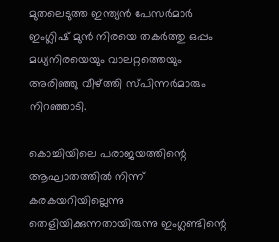മുതലെടുത്ത ഇന്ത്യന്‍ പേസര്‍മാര്‍ ഇംഗ്ലിഷ്‌ മുന്‍ നിരയെ തകര്‍ത്തു ഒപ്പം മധ്യനിരയെയും വാലറ്റത്തെയും അരിഞ്ഞു വീഴ്‌ത്തി സ്പിന്നര്‍മാരും നിറഞ്ഞാടി.

കൊച്ചിയിലെ പരാജയത്തിന്റെ ആഘാതത്തില്‍ നിന്ന്‌ കരകയറിയില്ലെന്നു തെളിയിക്കുന്നതായിരുന്നു ഇംഗ്ലണ്ടിന്റെ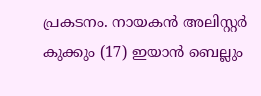പ്രകടനം. നായകന്‍ അലിസ്റ്റര്‍ കുക്കും (17) ഇയാന്‍ ബെല്ലും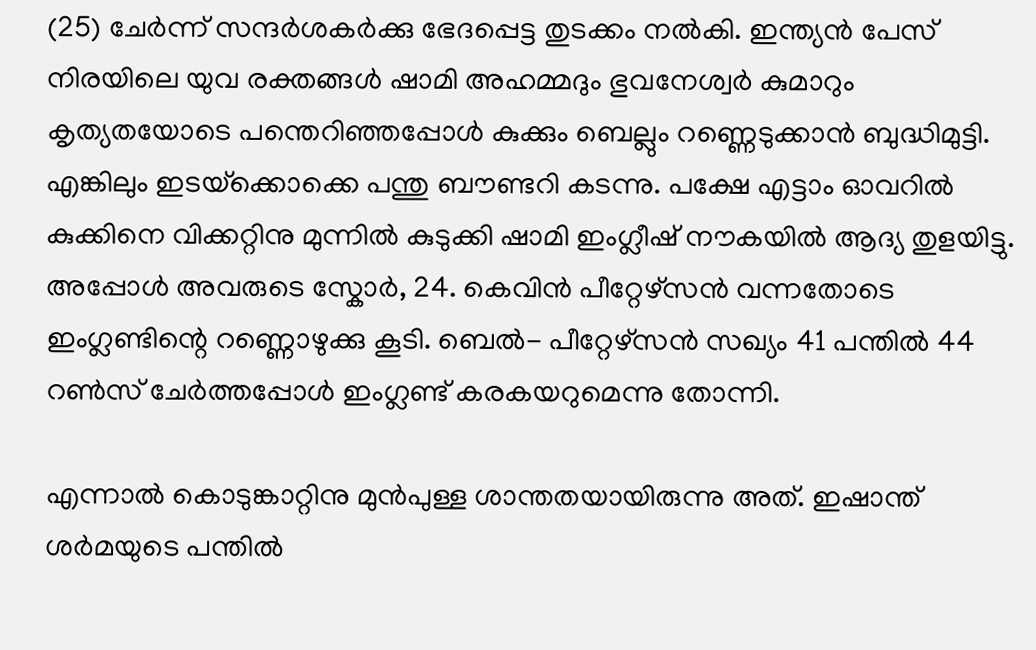(25) ചേര്‍ന്ന്‌ സന്ദര്‍ശകര്‍ക്കു ഭേദപ്പെട്ട തുടക്കം നല്‍കി. ഇന്ത്യന്‍ പേസ്‌ നിരയിലെ യുവ രക്തങ്ങള്‍ ഷാമി അഹമ്മദും ഭുവനേശ്വര്‍ കുമാറും കൃത്യതയോടെ പന്തെറിഞ്ഞപ്പോള്‍ കുക്കും ബെല്ലും റണ്ണെടുക്കാന്‍ ബുദ്ധിമുട്ടി. എങ്കിലും ഇടയ്‌ക്കൊക്കെ പന്തു ബൗണ്ടറി കടന്നു. പക്ഷേ എട്ടാം ഓവറില്‍ കുക്കിനെ വിക്കറ്റിനു മുന്നില്‍ കുടുക്കി ഷാമി ഇംഗ്ലീഷ്‌ നൗകയില്‍ ആദ്യ തുളയിട്ടു. അപ്പോള്‍ അവരുടെ സ്കോര്‍, 24. കെവിന്‍ പീറ്റേഴ്സന്‍ വന്നതോടെ ഇംഗ്ലണ്ടിന്റെ റണ്ണൊഴുക്കു കൂടി. ബെല്‍- പീറ്റേഴ്സന്‍ സഖ്യം 41 പന്തില്‍ 44 റണ്‍സ്‌ ചേര്‍ത്തപ്പോള്‍ ഇംഗ്ലണ്ട്‌ കരകയറുമെന്നു തോന്നി.

എന്നാല്‍ കൊടുങ്കാറ്റിനു മുന്‍പുള്ള ശാന്തതയായിരുന്നു അത്‌. ഇഷാന്ത്‌ ശര്‍മയുടെ പന്തില്‍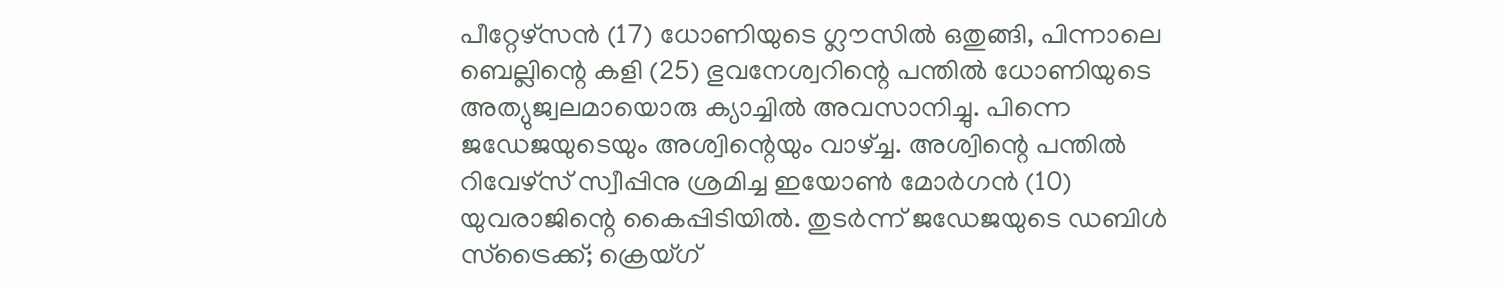പീറ്റേഴ്സന്‍ (17) ധോണിയുടെ ഗ്ലൗസില്‍ ഒതുങ്ങി, പിന്നാലെ ബെല്ലിന്റെ കളി (25) ഭുവനേശ്വറിന്റെ പന്തില്‍ ധോണിയുടെ അത്യുജ്വലമായൊരു ക്യാച്ചില്‍ അവസാനിച്ചു. പിന്നെ ജഡേജയുടെയും അശ്വിന്റെയും വാഴ്‌ച്ച. അശ്വിന്റെ പന്തില്‍ റിവേഴ്സ്‌ സ്വീപ്പിനു ശ്രമിച്ച ഇയോണ്‍ മോര്‍ഗന്‍ (10) യുവരാജിന്റെ കൈപ്പിടിയില്‍. തുടര്‍ന്ന്‌ ജഡേജയുടെ ഡബിള്‍ സ്ട്രൈക്ക്‌; ക്രെയ്ഗ്‌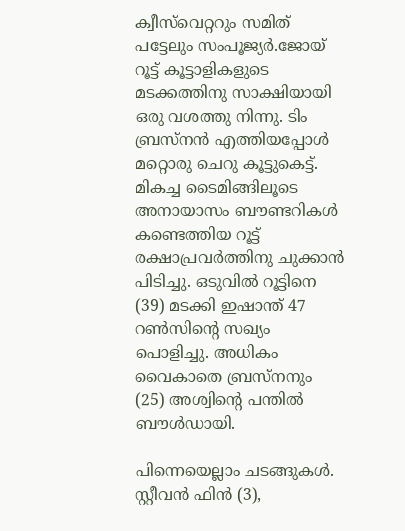ക്വീസ്‌വെറ്ററും സമിത്‌ പട്ടേലും സംപൂജ്യര്‍.ജോയ്‌ റൂട്ട്‌ കൂട്ടാളികളുടെ മടക്കത്തിനു സാക്ഷിയായി ഒരു വശത്തു നിന്നു. ടിം ബ്രസ്നന്‍ എത്തിയപ്പോള്‍ മറ്റൊരു ചെറു കൂട്ടുകെട്ട്‌. മികച്ച ടൈമിങ്ങിലൂടെ അനായാസം ബൗണ്ടറികള്‍ കണ്ടെത്തിയ റൂട്ട്‌ രക്ഷാപ്രവര്‍ത്തിനു ചുക്കാന്‍ പിടിച്ചു. ഒടുവില്‍ റൂട്ടിനെ (39) മടക്കി ഇഷാന്ത്‌ 47 റണ്‍സിന്റെ സഖ്യം പൊളിച്ചു. അധികം വൈകാതെ ബ്രസ്നനും (25) അശ്വിന്റെ പന്തില്‍ ബൗള്‍ഡായി.

പിന്നെയെല്ലാം ചടങ്ങുകള്‍. സ്റ്റീവന്‍ ഫിന്‍ (3),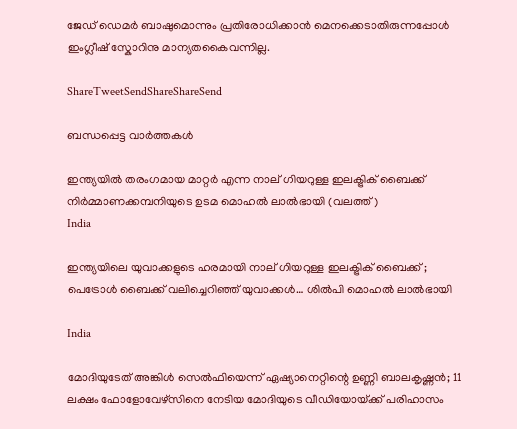ജേഡ്‌ ഡെമര്‍ ബാഷുമൊന്നും പ്രതിരോധിക്കാന്‍ മെനക്കെടാതിരുന്നപ്പോള്‍ ഇംഗ്ലീഷ്‌ സ്കോറിനു മാന്യതകൈവന്നില്ല.

ShareTweetSendShareShareSend

ബന്ധപ്പെട്ട വാര്‍ത്തകള്‍

ഇന്ത്യയില്‍ തരംഗമായ മാറ്റര്‍ എന്ന നാല് ഗിയറുള്ള ഇലക്ട്രിക് ബൈക്ക് നിര്‍മ്മാണക്കമ്പനിയുടെ ഉടമ മൊഹല്‍ ലാല്‍ഭായി (വലത്ത്)
India

ഇന്ത്യയിലെ യുവാക്കളുടെ ഹരമായി നാല് ഗിയറുള്ള ഇലക്ട്രിക് ബൈക്ക് ; പെട്രോള്‍ ബൈക്ക് വലിച്ചെറിഞ്ഞ് യുവാക്കള്‍… ശില്‍പി മൊഹല്‍ ലാല്‍ഭായി

India

മോദിയുടേത് അങ്കിള്‍ സെല്‍ഫിയെന്ന് ഏഷ്യാനെറ്റിന്റെ ഉണ്ണി ബാലകൃഷ്ണന്‍; 11 ലക്ഷം ഫോളോവേഴ്സിനെ നേടിയ മോദിയുടെ വീഡിയോയ്‌ക്ക് പരിഹാസം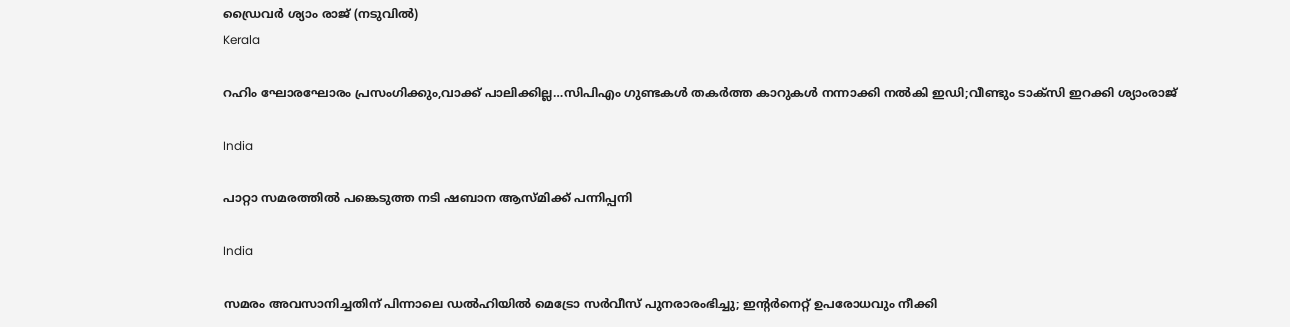ഡ്രൈവര്‍ ശ്യാം രാജ് (നടുവില്‍)
Kerala

റഹിം ഘോരഘോരം പ്രസംഗിക്കും,വാക്ക് പാലിക്കില്ല…സിപിഎം ഗുണ്ടകള്‍ തകര്‍ത്ത കാറുകള്‍ നന്നാക്കി നല്‍കി ഇഡി;വീണ്ടും ടാക്സി ഇറക്കി ശ്യാംരാജ്

India

പാറ്റാ സമരത്തിൽ പങ്കെടുത്ത നടി ഷബാന ആസ്മിക്ക് പന്നിപ്പനി

India

സമരം അവസാനിച്ചതിന് പിന്നാലെ ഡല്‍ഹിയില്‍ മെട്രോ സർവീസ് പുനരാരംഭിച്ചു; ഇന്റര്‍നെറ്റ് ഉപരോധവും നീക്കി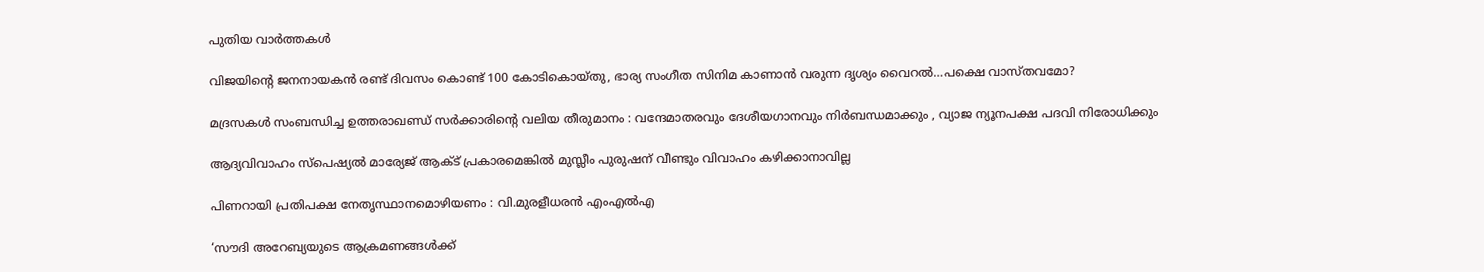പുതിയ വാര്‍ത്തകള്‍

വിജയിന്റെ ജനനായകന്‍ രണ്ട് ദിവസം കൊണ്ട് 100 കോടികൊയ്തു, ഭാര്യ സംഗീത സിനിമ കാണാന്‍ വരുന്ന ദൃശ്യം വൈറല്‍…പക്ഷെ വാസ്തവമോ?

മദ്രസകൾ സംബന്ധിച്ച ഉത്തരാഖണ്ഡ് സർക്കാരിന്റെ വലിയ തീരുമാനം : വന്ദേമാതരവും ദേശീയഗാനവും നിർബന്ധമാക്കും , വ്യാജ ന്യൂനപക്ഷ പദവി നിരോധിക്കും

ആദ്യവിവാഹം സ്‌പെഷ്യല്‍ മാര്യേജ് ആക്ട് പ്രകാരമെങ്കില്‍ മുസ്ലീം പുരുഷന് വീണ്ടും വിവാഹം കഴിക്കാനാവില്ല

പിണറായി പ്രതിപക്ഷ നേതൃസ്ഥാനമൊഴിയണം : വി.മുരളീധരന്‍ എംഎല്‍എ

‘സൗദി അറേബ്യയുടെ ആക്രമണങ്ങൾക്ക്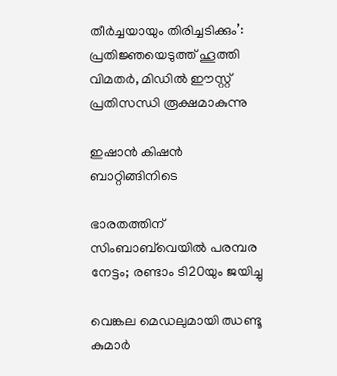തീർച്ചയായും തിരിച്ചടിക്കും’: പ്രതിജ്ഞയെടുത്ത് ഹൂത്തി വിമതർ, മിഡിൽ ഈസ്റ്റ് പ്രതിസന്ധി രൂക്ഷമാകുന്നു

ഇഷാന്‍ കിഷന്‍ ബാറ്റിങ്ങിനിടെ

ഭാരതത്തിന് സിംബാബ്‌വെയില്‍ പരമ്പര നേട്ടം; രണ്ടാം ടി20യും ജയിച്ചു

വെങ്കല മെഡലുമായി ഝണ്ടൂ കുമാര്‍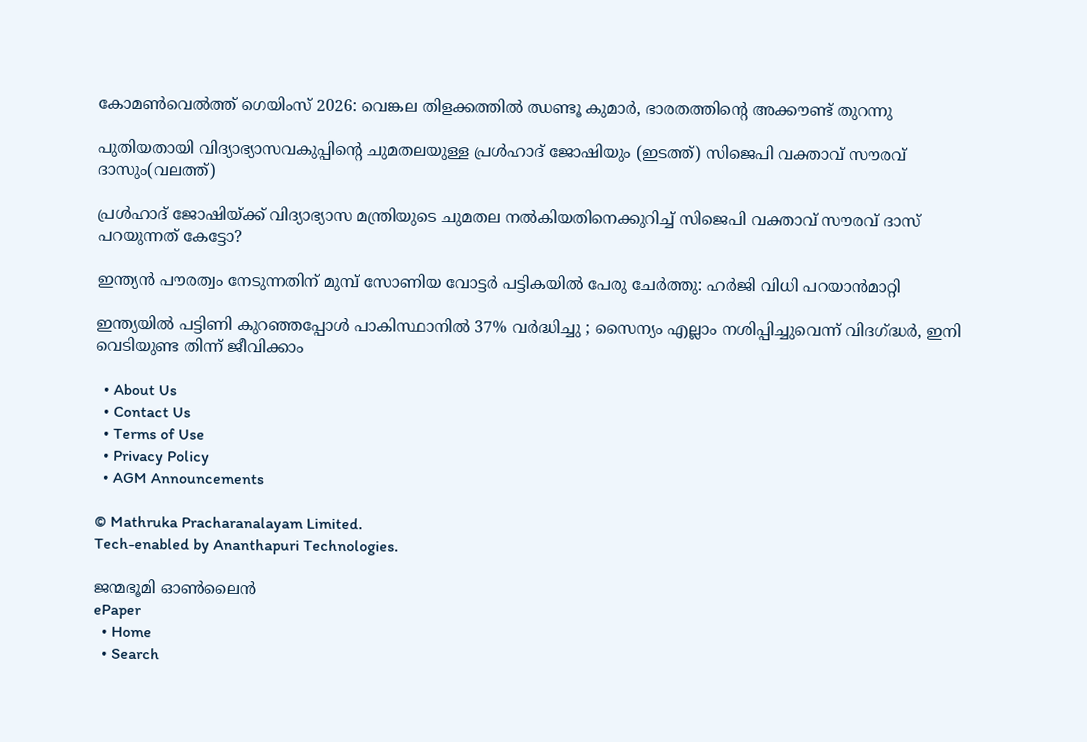കോമണ്‍വെല്‍ത്ത് ഗെയിംസ് 2026: വെങ്കല തിളക്കത്തില്‍ ഝണ്ടൂ കുമാര്‍, ഭാരതത്തിന്റെ അക്കൗണ്ട് തുറന്നു

പുതിയതായി വിദ്യാഭ്യാസവകുപ്പിന്‍റെ ചുമതലയുള്ള പ്രള്‍ഹാദ് ജോഷിയും (ഇടത്ത്) സിജെപി വക്താവ് സൗരവ് ദാസും(വലത്ത്)

പ്രള്‍ഹാദ് ജോഷിയ്‌ക്ക് വിദ്യാഭ്യാസ മന്ത്രിയുടെ ചുമതല നല്‍കിയതിനെക്കുറിച്ച് സിജെപി വക്താവ് സൗരവ് ദാസ് പറയുന്നത് കേട്ടോ?

ഇന്ത്യന്‍ പൗരത്വം നേടുന്നതിന് മുമ്പ് സോണിയ വോട്ടര്‍ പട്ടികയില്‍ പേരു ചേര്‍ത്തു: ഹര്‍ജി വിധി പറയാന്‍മാറ്റി

ഇന്ത്യയിൽ പട്ടിണി കുറഞ്ഞപ്പോൾ പാകിസ്ഥാനിൽ 37% വർദ്ധിച്ചു ; സൈന്യം എല്ലാം നശിപ്പിച്ചുവെന്ന് വിദഗ്‌ദ്ധർ, ഇനി വെടിയുണ്ട തിന്ന് ജീവിക്കാം

  • About Us
  • Contact Us
  • Terms of Use
  • Privacy Policy
  • AGM Announcements

© Mathruka Pracharanalayam Limited.
Tech-enabled by Ananthapuri Technologies.

ജന്മഭൂമി ഓണ്‍ലൈന്‍
ePaper
  • Home
  • Search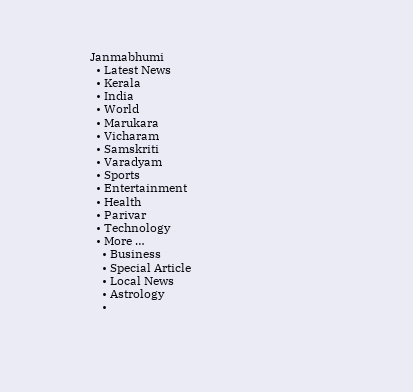Janmabhumi
  • Latest News
  • Kerala
  • India
  • World
  • Marukara
  • Vicharam
  • Samskriti
  • Varadyam
  • Sports
  • Entertainment
  • Health
  • Parivar
  • Technology
  • More …
    • Business
    • Special Article
    • Local News
    • Astrology
    •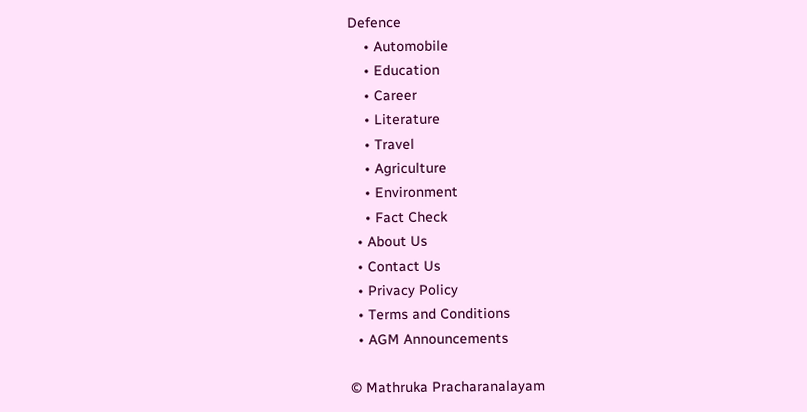Defence
    • Automobile
    • Education
    • Career
    • Literature
    • Travel
    • Agriculture
    • Environment
    • Fact Check
  • About Us
  • Contact Us
  • Privacy Policy
  • Terms and Conditions
  • AGM Announcements

© Mathruka Pracharanalayam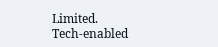Limited.
Tech-enabled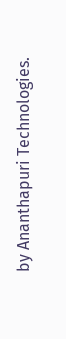by Ananthapuri Technologies.